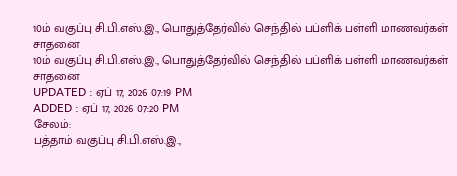10ம் வகுப்பு சி.பி.எஸ்.இ., பொதுத்தேர்வில் செந்தில் பப்ளிக் பள்ளி மாணவர்கள் சாதனை
10ம் வகுப்பு சி.பி.எஸ்.இ., பொதுத்தேர்வில் செந்தில் பப்ளிக் பள்ளி மாணவர்கள் சாதனை
UPDATED : ஏப் 17, 2026 07:19 PM
ADDED : ஏப் 17, 2026 07:20 PM
சேலம்:
பத்தாம் வகுப்பு சி.பி.எஸ்.இ.,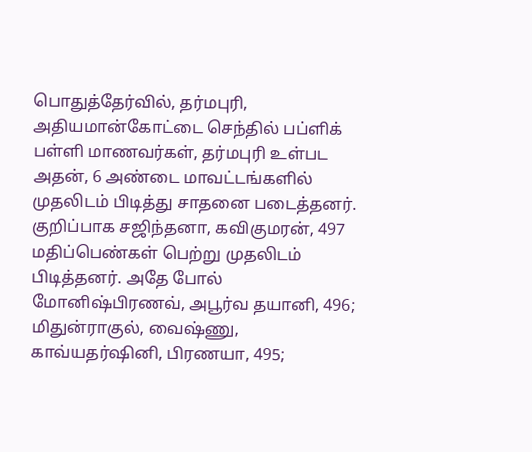பொதுத்தேர்வில், தர்மபுரி, அதியமான்கோட்டை செந்தில் பப்ளிக் பள்ளி மாணவர்கள், தர்மபுரி உள்பட அதன், 6 அண்டை மாவட்டங்களில் முதலிடம் பிடித்து சாதனை படைத்தனர்.
குறிப்பாக சஜிந்தனா, கவிகுமரன், 497 மதிப்பெண்கள் பெற்று முதலிடம் பிடித்தனர். அதே போல் மோனிஷ்பிரணவ், அபூர்வ தயானி, 496; மிதுன்ராகுல், வைஷ்ணு, காவ்யதர்ஷினி, பிரணயா, 495;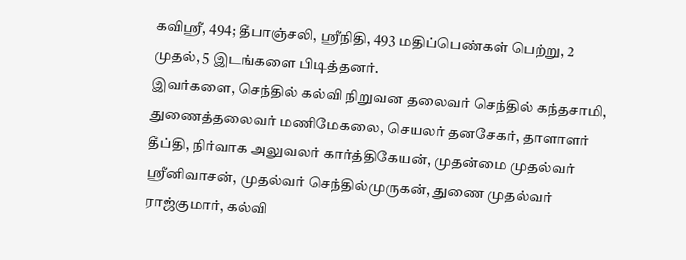கவிஸ்ரீ, 494; தீபாஞ்சலி, ஸ்ரீநிதி, 493 மதிப்பெண்கள் பெற்று, 2 முதல், 5 இடங்களை பிடித்தனர்.
இவர்களை, செந்தில் கல்வி நிறுவன தலைவர் செந்தில் கந்தசாமி, துணைத்தலைவர் மணிமேகலை, செயலர் தனசேகர், தாளாளர் தீப்தி, நிர்வாக அலுவலர் கார்த்திகேயன், முதன்மை முதல்வர் ஸ்ரீனிவாசன், முதல்வர் செந்தில்முருகன், துணை முதல்வர் ராஜ்குமார், கல்வி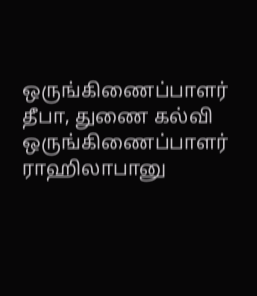ஒருங்கிணைப்பாளர் தீபா, துணை கல்வி ஒருங்கிணைப்பாளர் ராஹிலாபானு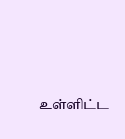உள்ளிட்ட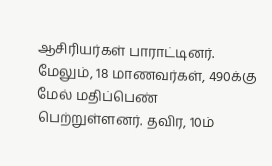ஆசிரியர்கள் பாராட்டினர். மேலும், 18 மாணவர்கள், 490க்கு மேல் மதிப்பெண் பெற்றுள்ளனர். தவிர, 10ம்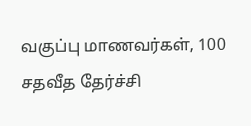வகுப்பு மாணவர்கள், 100 சதவீத தேர்ச்சி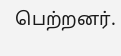பெற்றனர்.